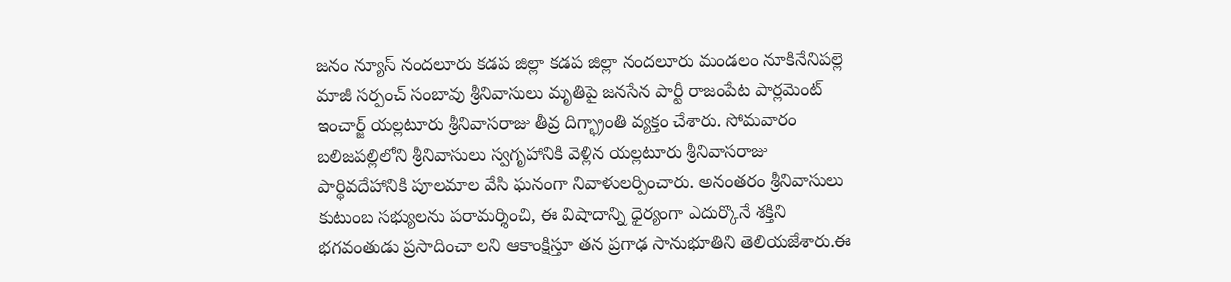జనం న్యూస్ నందలూరు కడప జిల్లా కడప జిల్లా నందలూరు మండలం నూకినేనిపల్లె మాజీ సర్పంచ్ సంబావు శ్రీనివాసులు మృతిపై జనసేన పార్టీ రాజంపేట పార్లమెంట్ ఇంచార్జ్ యల్లటూరు శ్రీనివాసరాజు తీవ్ర దిగ్భ్రాంతి వ్యక్తం చేశారు. సోమవారం బలిజపల్లిలోని శ్రీనివాసులు స్వగృహానికి వెళ్లిన యల్లటూరు శ్రీనివాసరాజు పార్థివదేహానికి పూలమాల వేసి ఘనంగా నివాళులర్పించారు. అనంతరం శ్రీనివాసులు కుటుంబ సభ్యులను పరామర్శించి, ఈ విషాదాన్ని ధైర్యంగా ఎదుర్కొనే శక్తిని భగవంతుడు ప్రసాదించా లని ఆకాంక్షిస్తూ తన ప్రగాఢ సానుభూతిని తెలియజేశారు.ఈ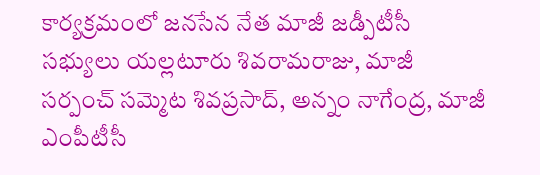కార్యక్రమంలో జనసేన నేత మాజీ జడ్పీటీసీ సభ్యులు యల్లటూరు శివరామరాజు, మాజీ సర్పంచ్ సమ్మెట శివప్రసాద్, అన్నం నాగేంద్ర, మాజీ ఎంపీటీసీ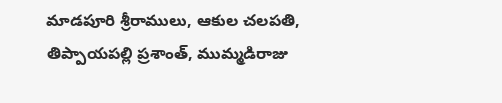మాడపూరి శ్రీరాములు, ఆకుల చలపతి, తిప్పాయపల్లి ప్రశాంత్, ముమ్మడిరాజు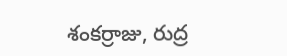శంకర్రాజు, రుద్ర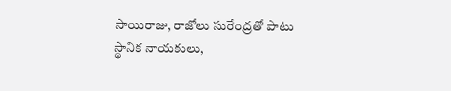సాయిరాజు, రాజోలు సురేంద్రతో పాటు స్థానిక నాయకులు,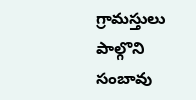గ్రామస్తులు పాల్గొని సంబావు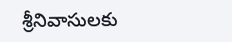శ్రీనివాసులకు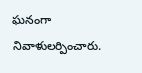ఘనంగా నివాళులర్పించారు.